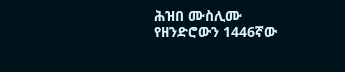ሕዝበ ሙስሊሙ የዘንድሮውን 1446ኛው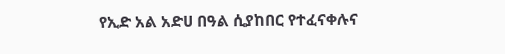የኢድ አል አድሀ በዓል ሲያከበር የተፈናቀሉና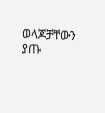ወላጆቻቸውን ያጡ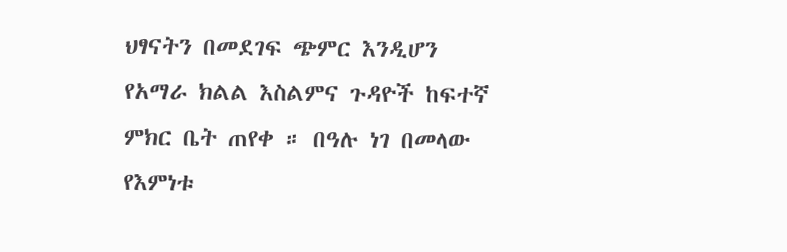ህፃናትን በመደገፍ ጭምር እንዲሆን የአማራ ክልል እስልምና ጉዳዮች ከፍተኛ ምክር ቤት ጠየቀ ። በዓሉ ነገ በመላው የእምነቱ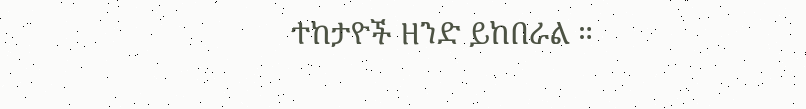ተከታዮች ዘንድ ይከበራል ።